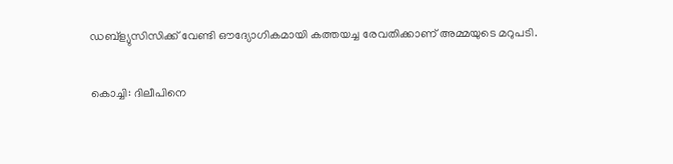ഡബ്ള്യുസിസിക്ക് വേണ്ടി ഔദ്യോഗികമായി കത്തയച്ച രേവതിക്കാണ് അമ്മയുടെ മറുപടി.

കൊച്ചി: ദിലീപിനെ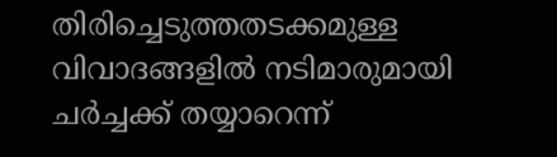തിരിച്ചെടുത്തതടക്കമുള്ള വിവാദങ്ങളിൽ നടിമാരുമായി ചർച്ചക്ക് തയ്യാറെന്ന്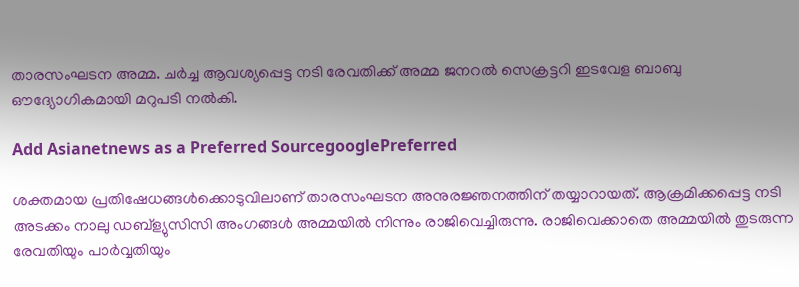താരസംഘടന അമ്മ. ചർച്ച ആവശ്യപ്പെട്ട നടി രേവതിക്ക് അമ്മ ജനറൽ സെക്രട്ടറി ഇടവേള ബാബു ഔദ്യോഗികമായി മറുപടി നൽകി.

Add Asianetnews as a Preferred SourcegooglePreferred

ശക്തമായ പ്രതിഷേധങ്ങൾക്കൊടുവിലാണ് താരസംഘടന അനുരജ്ഞനത്തിന് തയ്യാറായത്. ആക്രമിക്കപ്പെട്ട നടി അടക്കം നാലു ഡബ്ള്യുസിസി അംഗങ്ങൾ അമ്മയിൽ നിന്നും രാജിവെച്ചിരുന്നു. രാജിവെക്കാതെ അമ്മയിൽ തുടരുന്ന രേവതിയും പാർവ്വതിയും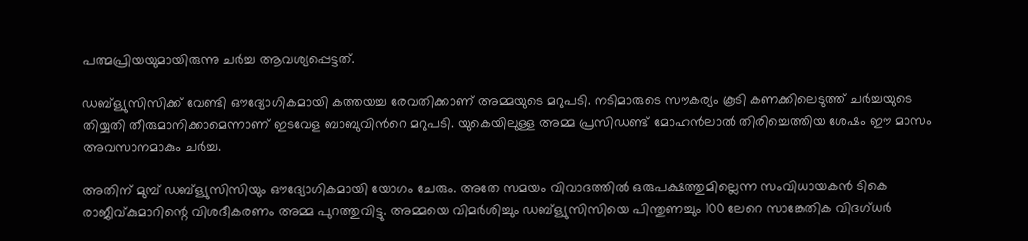പത്മപ്രിയയുമായിരുന്നു ചർ‍ച്ച ആവശ്യപ്പെട്ടത്.

ഡബ്ള്യുസിസിക്ക് വേണ്ടി ഔദ്യോഗികമായി കത്തയച്ച രേവതിക്കാണ് അമ്മയുടെ മറുപടി. നടിമാരുടെ സൗകര്യം കൂടി കണക്കിലെടുത്ത് ചർ‍ച്ചയുടെ തിയ്യതി തീരുമാനിക്കാമെന്നാണ് ഇടവേള ബാബുവിൻറെ മറുപടി. യുകെയിലുള്ള അമ്മ പ്രസിഡണ്ട് മോഹൻലാൽ തിരിച്ചെത്തിയ ശേഷം ഈ മാസം അവസാനമാകും ചർച്ച.

അതിന് മുമ്പ് ഡബ്ള്യുസിസിയും ഔദ്യോഗികമായി യോഗം ചേരും. അതേ സമയം വിവാദത്തിൽ ഒരുപക്ഷത്തുമില്ലെന്ന സംവിധായകൻ ടികെ രാജീവ്കുമാറിന്റെ വിശദീകരണം അമ്മ പുറത്തുവിട്ടു. അമ്മയെ വിമർശിച്ചും ഡബ്ള്യുസിസിയെ പിന്തുണച്ചും 100 ലേറെ സാങ്കേതിക വിദഗ്ധർ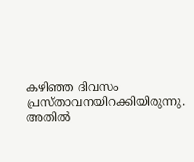കഴിഞ്ഞ ദിവസം പ്രസ്താവനയിറക്കിയിരുന്നു. അതിൽ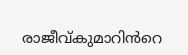രാജീവ്കുമാറിൻറെ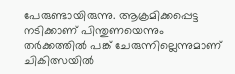പേരുണ്ടായിരുന്നു. ആക്രമിക്കപ്പെട്ട നടിക്കാണ് പിന്തുണയെന്നും തർക്കത്തിൽ പങ്ക് ചേരുന്നില്ലെന്നുമാണ് ചികിത്സയിൽ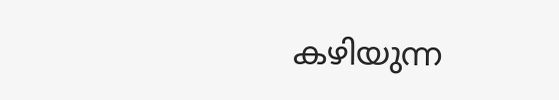കഴിയുന്ന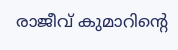രാജീവ് കുമാറിന്റെ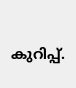കുറിപ്പ്.